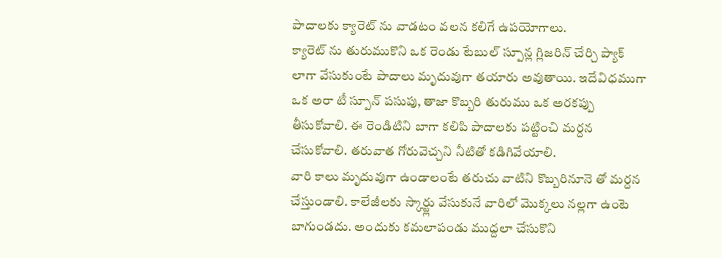పాదాలకు క్యారెట్ ను వాడటం వలన కలిగే ఉపయోగాలు.
క్యారెట్ ను తురుముకొని ఒక రెండు టేబుల్ స్పూన్ల గ్లిజరిన్ చేర్చి ప్యాక్ లాగా వేసుకుంటే పాదాలు మృదువుగా తయారు అవుతాయి. ఇదేవిధముగా ఒక అరా టీ స్పూన్ పసుపు, తాజా కొబ్బరి తురుము ఒక అరకప్పు తీసుకోవాలి. ఈ రెండిటిని బాగా కలిపి పాదాలకు పట్టించి మర్దన చేసుకోవాలి. తరువాత గోరువెచ్చని నీటితో కడిగివేయాలి.
వారి కాలు మృదువుగా ఉండాలంటే తరుచు వాటిని కొబ్బరినూనె తో మర్దన చేస్తుండాలి. కాలేజీలకు స్కార్ట్లు వేసుకునే వారిలో మొక్కలు నల్లగా ఉంటె బాగుండదు. అందుకు కమలాపండు ముద్దలా చేసుకొని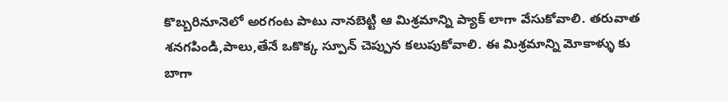కొబ్బరినూనెలో అరగంట పాటు నానబెట్టి ఆ మిశ్రమాన్ని ప్యాక్ లాగా వేసుకోవాలి. తరువాత శనగపిండి,పాలు,తేనే ఒకొక్క స్పూన్ చెప్పున కలుపుకోవాలి. ఈ మిశ్రమాన్ని మోకాళ్ళు కు బాగా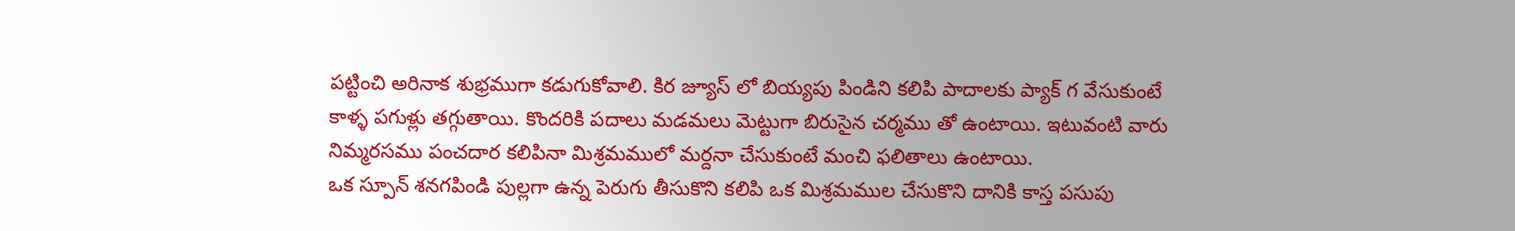పట్టించి అరినాక శుభ్రముగా కడుగుకోవాలి. కిర జ్యూస్ లో బియ్యపు పిండిని కలిపి పాదాలకు ప్యాక్ గ వేసుకుంటే కాళ్ళ పగుళ్లు తగ్గుతాయి. కొందరికి పదాలు మడమలు మెట్టుగా బిరుసైన చర్మము తో ఉంటాయి. ఇటువంటి వారు నిమ్మరసము పంచదార కలిపినా మిశ్రమములో మర్దనా చేసుకుంటే మంచి ఫలితాలు ఉంటాయి.
ఒక స్పూన్ శనగపిండి పుల్లగా ఉన్న పెరుగు తీసుకొని కలిపి ఒక మిశ్రమముల చేసుకొని దానికి కాస్త పసుపు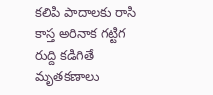కలిపి పాదాలకు రాసి కాస్త అరినాక గట్టిగ రుద్ది కడిగితే మృతకణాలు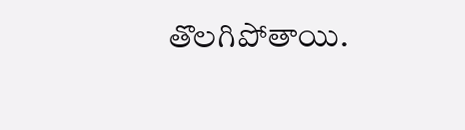తొలగిపోతాయి.